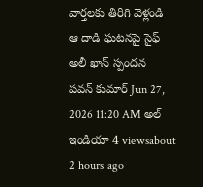వార్తలకు తిరిగి వెళ్లండి
ఆ దాడి ఘటనపై సైఫ్ అలీ ఖాన్ స్పందన
పవన్ కుమార్ Jun 27, 2026 11:20 AM అల్ ఇండియా 4 viewsabout 2 hours ago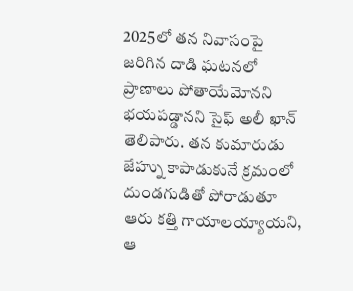2025లో తన నివాసంపై జరిగిన దాడి ఘటనలో ప్రాణాలు పోతాయేమోనని భయపడ్డానని సైఫ్ అలీ ఖాన్ తెలిపారు. తన కుమారుడు జేహ్ను కాపాడుకునే క్రమంలో దుండగుడితో పోరాడుతూ ఆరు కత్తి గాయాలయ్యాయని, ఆ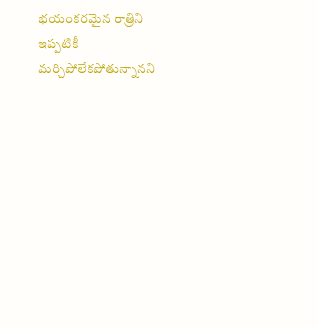భయంకరమైన రాత్రిని ఇప్పటికీ మర్చిపోలేకపోతున్నానని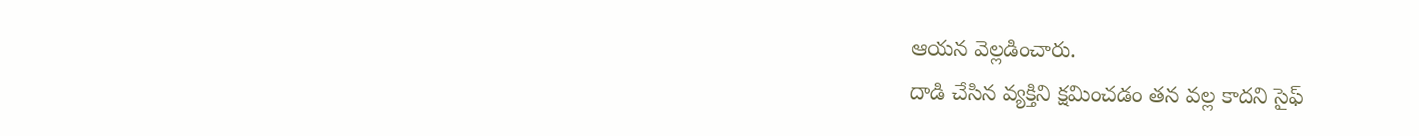ఆయన వెల్లడించారు.
దాడి చేసిన వ్యక్తిని క్షమించడం తన వల్ల కాదని సైఫ్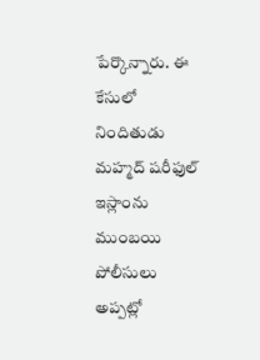పేర్కొన్నారు. ఈ కేసులో నిందితుడు మహ్మద్ షరీఫుల్ ఇస్లాంను ముంబయి పోలీసులు అప్పట్లో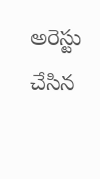అరెస్టు చేసిన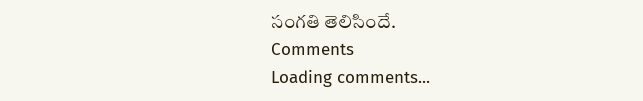సంగతి తెలిసిందే.
Comments
Loading comments...